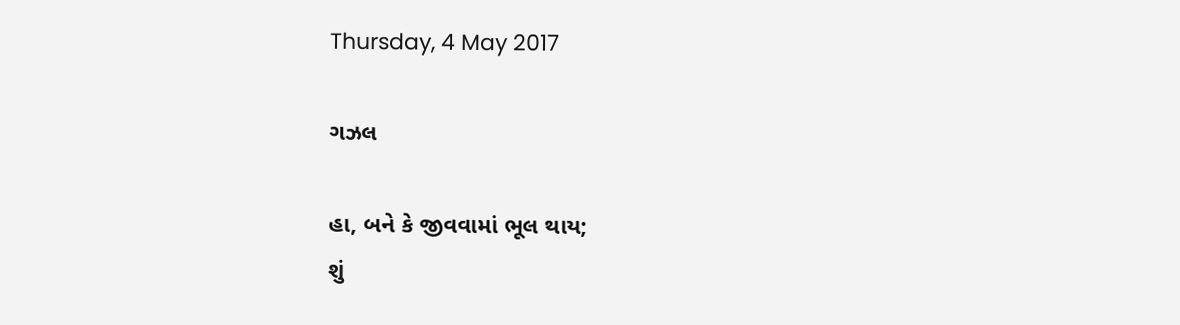Thursday, 4 May 2017

ગઝલ

હા, બને કે જીવવામાં ભૂલ થાય;
શું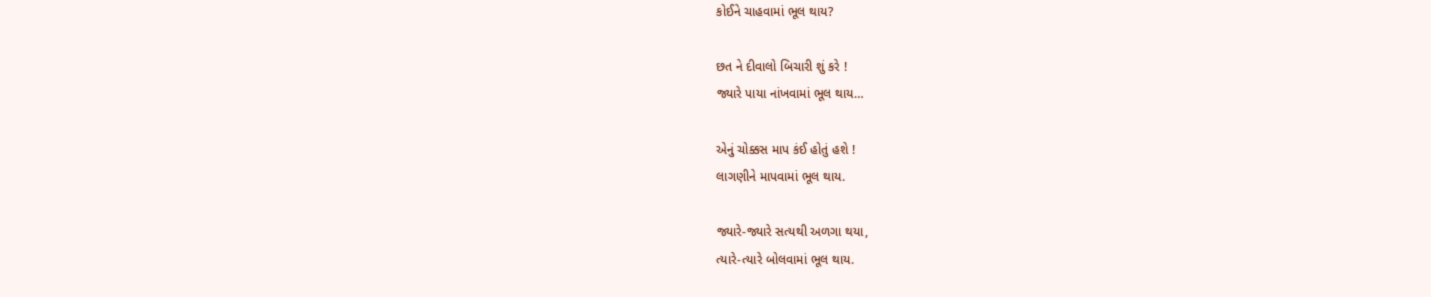કોઈને ચાહવામાં ભૂલ થાય?

છત ને દીવાલો બિચારી શું કરે !
જ્યારે પાયા નાંખવામાં ભૂલ થાય…

એનું ચોક્કસ માપ કંઈ હોતું હશે !
લાગણીને માપવામાં ભૂલ થાય.

જ્યારે-જ્યારે સત્યથી અળગા થયા,
ત્યારે-ત્યારે બોલવામાં ભૂલ થાય.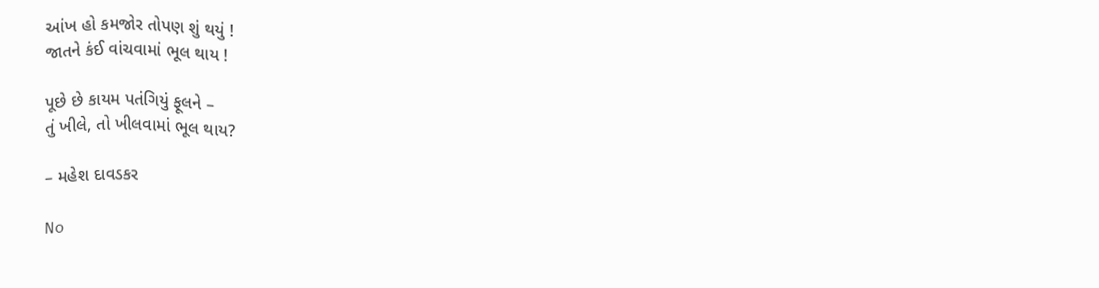આંખ હો કમજોર તોપણ શું થયું !
જાતને કંઈ વાંચવામાં ભૂલ થાય !

પૂછે છે કાયમ પતંગિયું ફૂલને –
તું ખીલે, તો ખીલવામાં ભૂલ થાય?

– મહેશ દાવડકર

No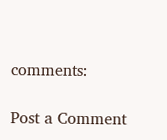comments:

Post a Comment